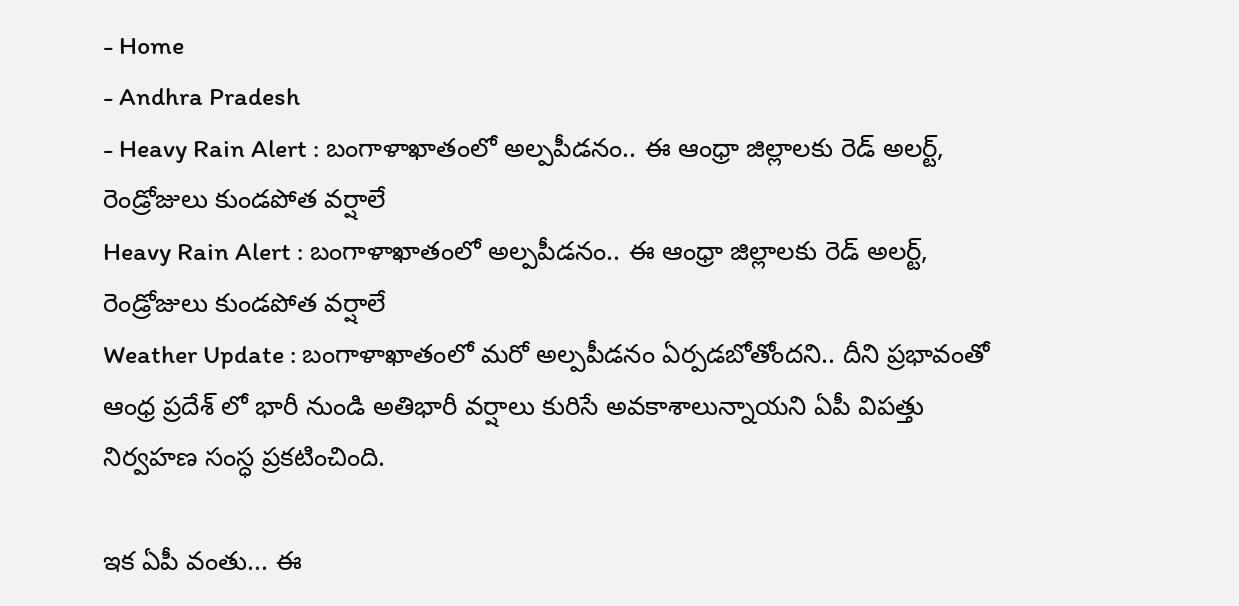- Home
- Andhra Pradesh
- Heavy Rain Alert : బంగాళాఖాతంలో అల్పపీడనం.. ఈ ఆంధ్రా జిల్లాలకు రెడ్ అలర్ట్, రెండ్రోజులు కుండపోత వర్షాలే
Heavy Rain Alert : బంగాళాఖాతంలో అల్పపీడనం.. ఈ ఆంధ్రా జిల్లాలకు రెడ్ అలర్ట్, రెండ్రోజులు కుండపోత వర్షాలే
Weather Update : బంగాళాఖాతంలో మరో అల్పపీడనం ఏర్పడబోతోందని.. దీని ప్రభావంతో ఆంధ్ర ప్రదేశ్ లో భారీ నుండి అతిభారీ వర్షాలు కురిసే అవకాశాలున్నాయని ఏపీ విపత్తు నిర్వహణ సంస్ధ ప్రకటించింది.

ఇక ఏపీ వంతు... ఈ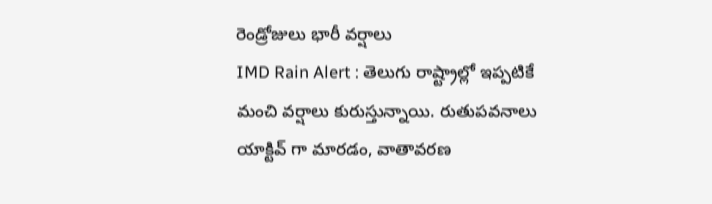రెండ్రోజులు భారీ వర్షాలు
IMD Rain Alert : తెలుగు రాష్ట్రాల్లో ఇప్పటికే మంచి వర్షాలు కురుస్తున్నాయి. రుతుపవనాలు యాక్టివ్ గా మారడం, వాతావరణ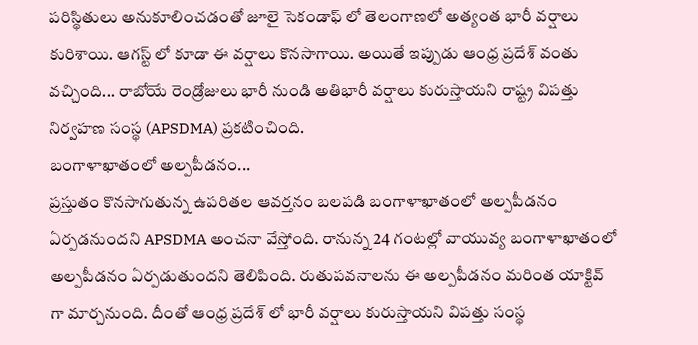పరిస్థితులు అనుకూలించడంతో జూలై సెకండాఫ్ లో తెలంగాణలో అత్యంత భారీ వర్షాలు కురిశాయి. ఆగస్ట్ లో కూడా ఈ వర్షాలు కొనసాగాయి. అయితే ఇప్పుడు ఆంధ్ర ప్రదేశ్ వంతు వచ్చింది... రాబోయే రెండ్రోజులు భారీ నుండి అతిభారీ వర్షాలు కురుస్తాయని రాష్ట్ర విపత్తు నిర్వహణ సంస్థ (APSDMA) ప్రకటించింది.
బంగాళాఖాతంలో అల్పపీడనం...
ప్రస్తుతం కొనసాగుతున్న ఉపరితల ఆవర్తనం బలపడి బంగాళాఖాతంలో అల్పపీడనం ఏర్పడనుందని APSDMA అంచనా వేస్తోంది. రానున్న 24 గంటల్లో వాయువ్య బంగాళాఖాతంలో అల్పపీడనం ఏర్పడుతుందని తెలిపింది. రుతుపవనాలను ఈ అల్పపీడనం మరింత యాక్టివ్ గా మార్చనుంది. దీంతో ఆంధ్ర ప్రదేశ్ లో భారీ వర్షాలు కురుస్తాయని విపత్తు సంస్థ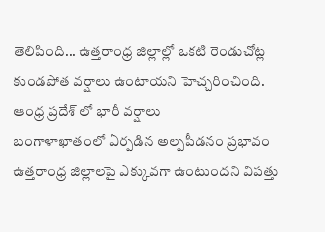తెలిపింది... ఉత్తరాంధ్ర జిల్లాల్లో ఒకటి రెండుచోట్ల కుండపోత వర్షాలు ఉంటాయని హెచ్చరించింది.
ఆంధ్ర ప్రదేశ్ లో భారీ వర్షాలు
బంగాళాఖాతంలో ఏర్పడిన అల్పపీడనం ప్రభావం ఉత్తరాంధ్ర జిల్లాలపై ఎక్కువగా ఉంటుందని విపత్తు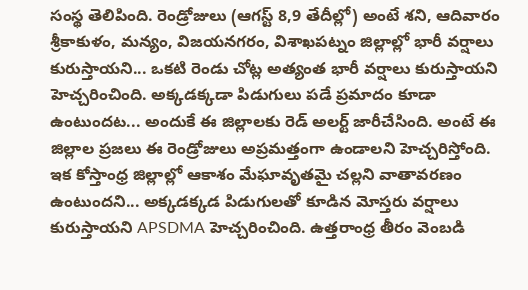సంస్థ తెలిపింది. రెండ్రోజులు (ఆగస్ట్ 8,9 తేదీల్లో) అంటే శని, ఆదివారం శ్రీకాకుళం, మన్యం, విజయనగరం, విశాఖపట్నం జిల్లాల్లో భారీ వర్షాలు కురుస్తాయని... ఒకటి రెండు చోట్ల అత్యంత భారీ వర్షాలు కురుస్తాయని హెచ్చరించింది. అక్కడక్కడా పిడుగులు పడే ప్రమాదం కూడా ఉంటుందట... అందుకే ఈ జిల్లాలకు రెడ్ అలర్ట్ జారీచేసింది. అంటే ఈ జిల్లాల ప్రజలు ఈ రెండ్రోజులు అప్రమత్తంగా ఉండాలని హెచ్చరిస్తోంది.
ఇక కోస్తాంధ్ర జిల్లాల్లో ఆకాశం మేఘావృతమై చల్లని వాతావరణం ఉంటుందని... అక్కడక్కడ పిడుగులతో కూడిన మోస్తరు వర్షాలు కురుస్తాయని APSDMA హెచ్చరించింది. ఉత్తరాంధ్ర తీరం వెంబడి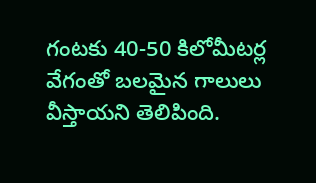గంటకు 40-50 కిలోమీటర్ల వేగంతో బలమైన గాలులు వీస్తాయని తెలిపింది.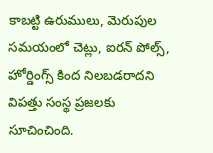కాబట్టి ఉరుములు, మెరుపుల సమయంలో చెట్లు, ఐరన్ పోల్స్, హోర్డింగ్స్ కింద నిలబడరాదని విపత్తు సంస్థ ప్రజలకు సూచించింది.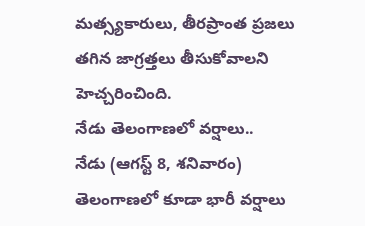మత్స్యకారులు, తీరప్రాంత ప్రజలు తగిన జాగ్రత్తలు తీసుకోవాలని హెచ్చరించింది.
నేడు తెలంగాణలో వర్షాలు..
నేడు (ఆగస్ట్ 8, శనివారం) తెలంగాణలో కూడా భారీ వర్షాలు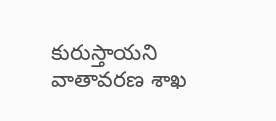కురుస్తాయని వాతావరణ శాఖ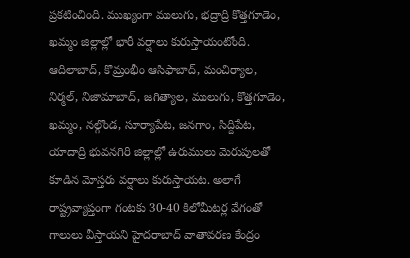ప్రకటించింది. ముఖ్యంగా ములుగు, భద్రాద్రి కొత్తగూడెం, ఖమ్మం జిల్లాల్లో భారీ వర్షాలు కురుస్తాయంటోంది. ఆదిలాబాద్, కొమ్రంభీం ఆసిఫాబాద్, మంచిర్యాల, నిర్మల్, నిజామాబాద్, జగిత్యాల, ములుగు, కొత్తగూడెం, ఖమ్మం, నల్గొండ, సూర్యాపేట, జనగాం, సిద్దిపేట, యాదాద్రి భువనగిరి జిల్లాల్లో ఉరుములు మెరుపులతో కూడిన మోస్తరు వర్షాలు కురుస్తాయట. అలాగే రాష్ట్రవ్యాప్తంగా గంటకు 30-40 కిలోమీటర్ల వేగంతో గాలులు వీస్తాయని హైదరాబాద్ వాతావరణ కేంద్రం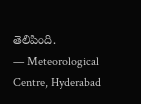తెలిపింది.
— Meteorological Centre, Hyderabad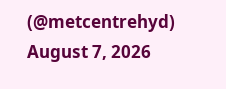(@metcentrehyd) August 7, 2026